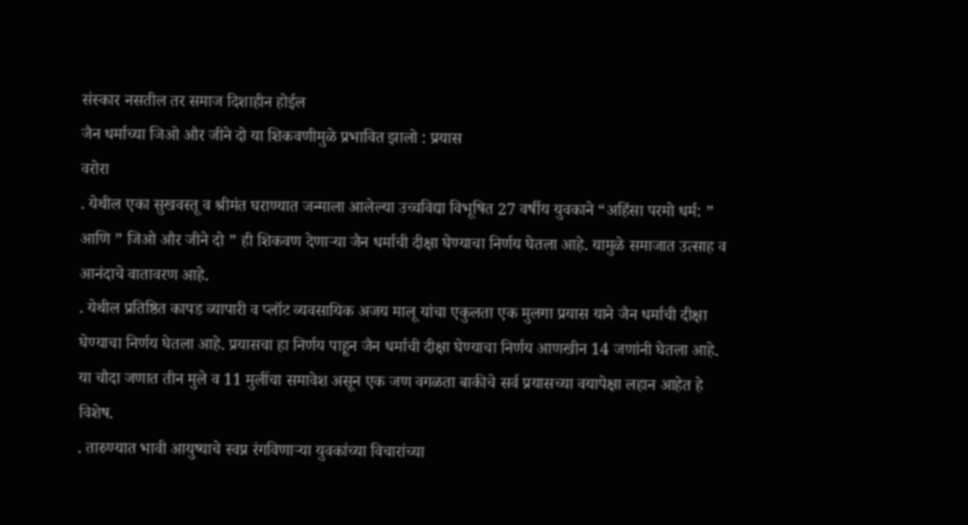संस्कार नसतील तर समाज दिशाहीन होईल
जैन धर्माच्या जिओ और जीने दो या शिकवणीमुळे प्रभावित झालो : प्रयास
वरोरा
. येथील एका सुखवस्तू व श्रीमंत घराण्यात जन्माला आलेल्या उच्चविद्या विभूषित 27 वर्षीय युवकाने “अहिंसा परमो धर्म: ” आणि ” जिओ और जीने दो ” ही शिकवण देणाऱ्या जैन धर्माची दीक्षा घेण्याचा निर्णय घेतला आहे. यामुळे समाजात उत्साह व आनंदाचे वातावरण आहे.
. येथील प्रतिष्ठित कापड व्यापारी व प्लॉट व्यवसायिक अजय मालू यांचा एकुलता एक मुलगा प्रयास याने जैन धर्माची दीक्षा घेण्याचा निर्णय घेतला आहे. प्रयासचा हा निर्णय पाहून जैन धर्माची दीक्षा घेण्याचा निर्णय आणखीन 14 जणांनी घेतला आहे. या चौदा जणात तीन मुले व 11 मुलींचा समावेश असून एक जण वगळता बाकीचे सर्व प्रयासच्या वयापेक्षा लहान आहेत हे विशेष.
. तारुण्यात भावी आयुष्याचे स्वप्न रंगविणाऱ्या युवकांच्या विचारांच्या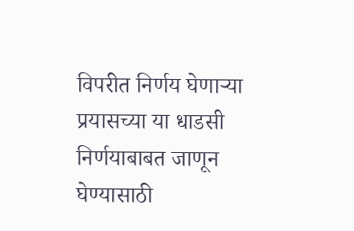विपरीत निर्णय घेणाऱ्या प्रयासच्या या धाडसी निर्णयाबाबत जाणून घेण्यासाठी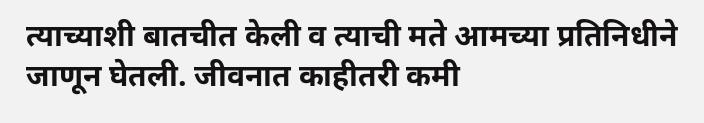त्याच्याशी बातचीत केली व त्याची मते आमच्या प्रतिनिधीने जाणून घेतली. जीवनात काहीतरी कमी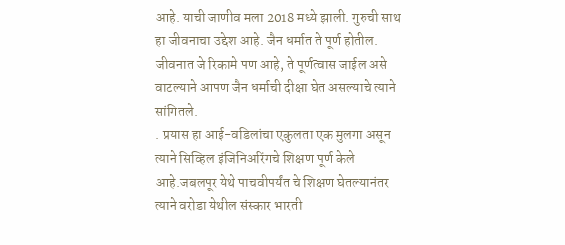आहे. याची जाणीव मला 2018 मध्ये झाली. गुरुची साथ हा जीवनाचा उद्देश आहे. जैन धर्मात ते पूर्ण होतील. जीवनात जे रिकामे पण आहे, ते पूर्णत्वास जाईल असे वाटल्याने आपण जैन धर्माची दीक्षा घेत असल्याचे त्याने सांगितले.
. प्रयास हा आई-वडिलांचा एकुलता एक मुलगा असून त्याने सिव्हिल इंजिनिअरिंगचे शिक्षण पूर्ण केले आहे.जबलपूर येथे पाचवीपर्यंत चे शिक्षण घेतल्यानंतर त्याने वरोडा येथील संस्कार भारती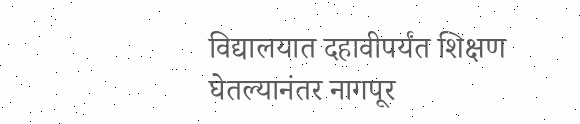विद्यालयात दहावीपर्यंत शिक्षण घेतल्यानंतर नागपूर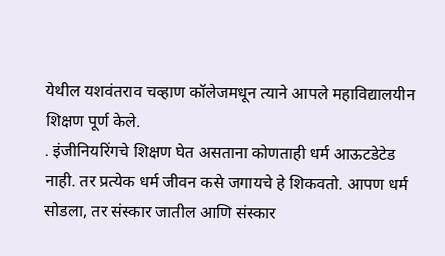येथील यशवंतराव चव्हाण कॉलेजमधून त्याने आपले महाविद्यालयीन शिक्षण पूर्ण केले.
. इंजीनियरिंगचे शिक्षण घेत असताना कोणताही धर्म आऊटडेटेड नाही. तर प्रत्येक धर्म जीवन कसे जगायचे हे शिकवतो. आपण धर्म सोडला, तर संस्कार जातील आणि संस्कार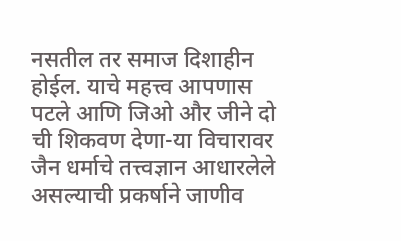नसतील तर समाज दिशाहीन होईल. याचे महत्त्व आपणास पटले आणि जिओ और जीने दो ची शिकवण देणा-या विचारावर जैन धर्माचे तत्त्वज्ञान आधारलेले असल्याची प्रकर्षाने जाणीव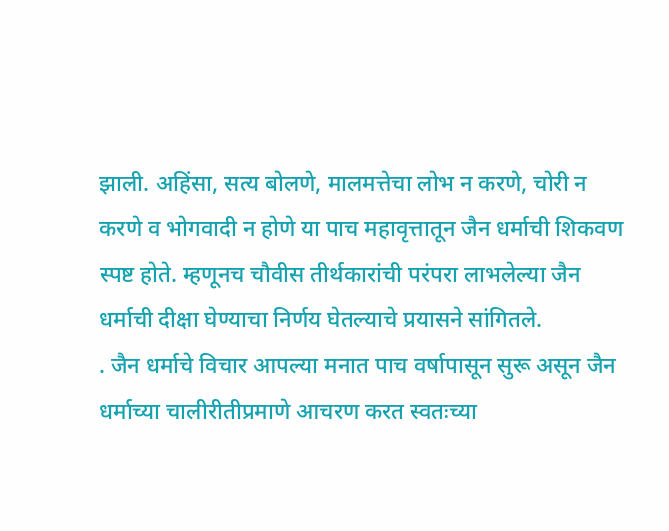झाली. अहिंसा, सत्य बोलणे, मालमत्तेचा लोभ न करणे, चोरी न करणे व भोगवादी न होणे या पाच महावृत्तातून जैन धर्माची शिकवण स्पष्ट होते. म्हणूनच चौवीस तीर्थकारांची परंपरा लाभलेल्या जैन धर्माची दीक्षा घेण्याचा निर्णय घेतल्याचे प्रयासने सांगितले.
. जैन धर्माचे विचार आपल्या मनात पाच वर्षापासून सुरू असून जैन धर्माच्या चालीरीतीप्रमाणे आचरण करत स्वतःच्या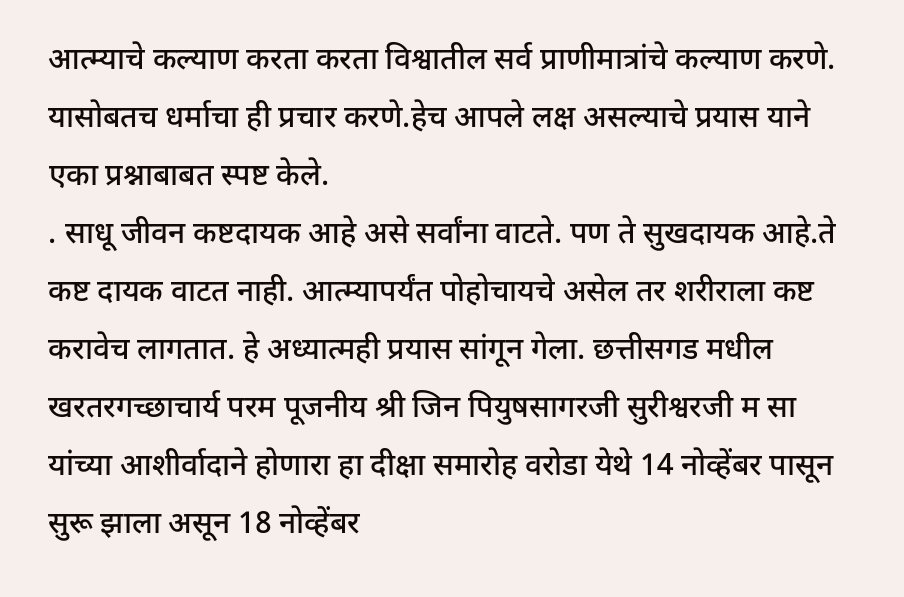आत्म्याचे कल्याण करता करता विश्वातील सर्व प्राणीमात्रांचे कल्याण करणे. यासोबतच धर्माचा ही प्रचार करणे.हेच आपले लक्ष असल्याचे प्रयास याने एका प्रश्नाबाबत स्पष्ट केले.
. साधू जीवन कष्टदायक आहे असे सर्वांना वाटते. पण ते सुखदायक आहे.ते कष्ट दायक वाटत नाही. आत्म्यापर्यंत पोहोचायचे असेल तर शरीराला कष्ट करावेच लागतात. हे अध्यात्मही प्रयास सांगून गेला. छत्तीसगड मधील खरतरगच्छाचार्य परम पूजनीय श्री जिन पियुषसागरजी सुरीश्वरजी म सा यांच्या आशीर्वादाने होणारा हा दीक्षा समारोह वरोडा येथे 14 नोव्हेंबर पासून सुरू झाला असून 18 नोव्हेंबर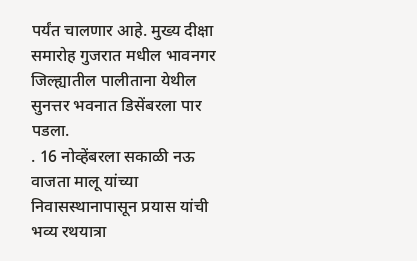पर्यंत चालणार आहे. मुख्य दीक्षा समारोह गुजरात मधील भावनगर जिल्ह्यातील पालीताना येथील सुनत्तर भवनात डिसेंबरला पार पडला.
. 16 नोव्हेंबरला सकाळी नऊ वाजता मालू यांच्या निवासस्थानापासून प्रयास यांची भव्य रथयात्रा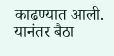काढण्यात आली. यानंतर बैठा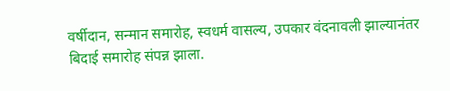वर्षीदान, सन्मान समारोह, स्वधर्म वासल्य, उपकार वंदनावली झाल्यानंतर बिदाई समारोह संपन्न झाला.